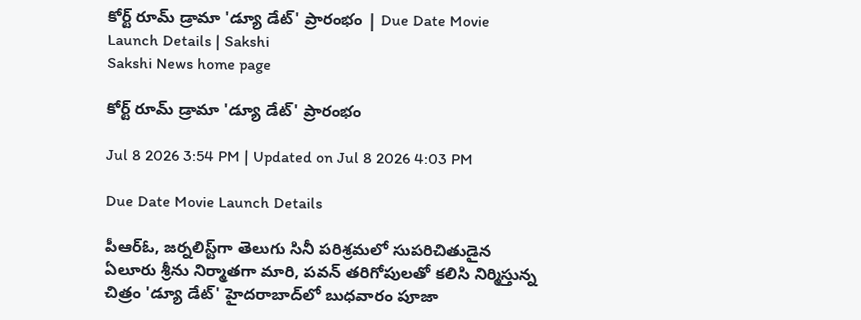కోర్ట్ రూమ్‌ డ్రామా 'డ్యూ డేట్‌' ప్రారంభం | Due Date Movie Launch Details | Sakshi
Sakshi News home page

కోర్ట్ రూమ్‌ డ్రామా 'డ్యూ డేట్‌' ప్రారంభం

Jul 8 2026 3:54 PM | Updated on Jul 8 2026 4:03 PM

Due Date Movie Launch Details

పీఆర్‌ఓ, జర్నలిస్ట్‌గా తెలుగు సినీ పరిశ్రమలో సుపరిచితుడైన ఏలూరు శ్రీను నిర్మాతగా మారి, పవన్‌ తరిగోపులతో కలిసి నిర్మిస్తున్న చిత్రం 'డ్యూ డేట్‌' హైదరాబాద్‌లో బుధవారం పూజా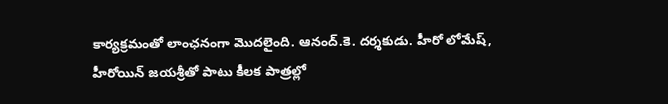కార్యక్రమంతో లాంఛనంగా మొదలైంది. ఆనంద్‌.కె. దర్శకుడు. హీరో లోమేష్‌, హీరోయిన్‌ జయశ్రీ‌తో పాటు కీలక పాత్రల్లో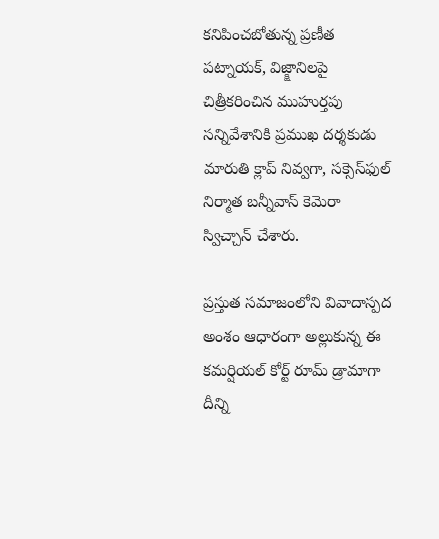కనిపించబోతున్న ప్రణీత పట్నాయక్‌, విజ్క్షానిలపై  చిత్రీకరించిన ముహుర్తపు సన్నివేశానికి ప్రముఖ దర్శకుడు మారుతి క్లాప్‌ నివ్వగా, సక్సెస్‌ఫుల్ నిర్మాత బన్నీవాస్‌ కెమెరా స్విచ్చాన్‌ చేశారు.

ప్రస్తుత సమాజంలోని వివాదాస్పద అంశం ఆధారంగా అల్లుకున్న ఈ కమర్షియల్‌ కోర్ట్ రూమ్‌ డ్రామాగా దీన్ని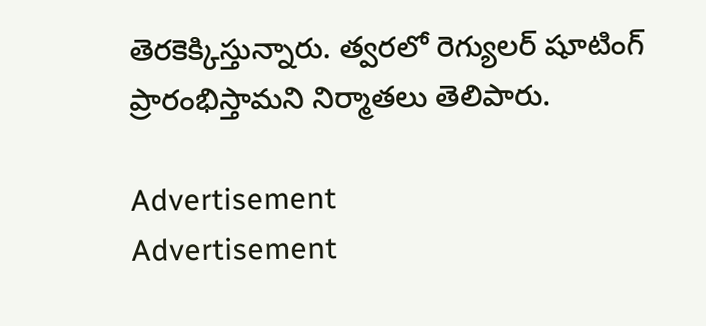తెరకెక్కిస్తున్నారు. త్వరలో రెగ్యులర్‌ షూటింగ్‌ ప్రారంభిస్తామని నిర్మాతలు తెలిపారు.

Advertisement
Advertisement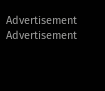Advertisement
Advertisement